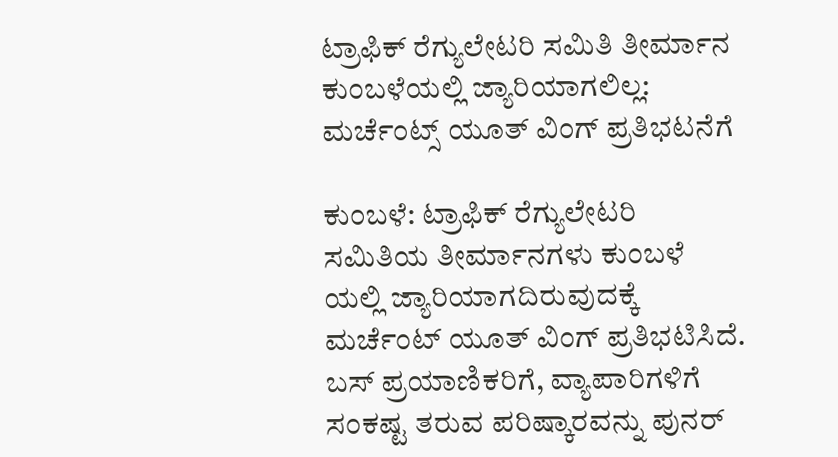ಟ್ರಾಫಿಕ್ ರೆಗ್ಯುಲೇಟರಿ ಸಮಿತಿ ತೀರ್ಮಾನ ಕುಂಬಳೆಯಲ್ಲಿ ಜ್ಯಾರಿಯಾಗಲಿಲ್ಲ: ಮರ್ಚೆಂಟ್ಸ್ ಯೂತ್ ವಿಂಗ್ ಪ್ರತಿಭಟನೆಗೆ

ಕುಂಬಳೆ: ಟ್ರಾಫಿಕ್ ರೆಗ್ಯುಲೇಟರಿ ಸಮಿತಿಯ ತೀರ್ಮಾನಗಳು ಕುಂಬಳೆ ಯಲ್ಲಿ ಜ್ಯಾರಿಯಾಗದಿರುವುದಕ್ಕೆ ಮರ್ಚೆಂಟ್ ಯೂತ್ ವಿಂಗ್ ಪ್ರತಿಭಟಿಸಿದೆ. ಬಸ್ ಪ್ರಯಾಣಿಕರಿಗೆ, ವ್ಯಾಪಾರಿಗಳಿಗೆ ಸಂಕಷ್ಟ ತರುವ ಪರಿಷ್ಕಾರವನ್ನು ಪುನರ್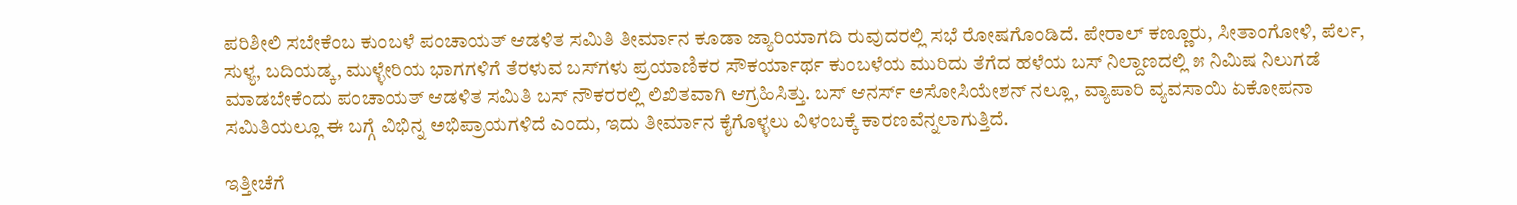ಪರಿಶೀಲಿ ಸಬೇಕೆಂಬ ಕುಂಬಳೆ ಪಂಚಾಯತ್ ಆಡಳಿತ ಸಮಿತಿ ತೀರ್ಮಾನ ಕೂಡಾ ಜ್ಯಾರಿಯಾಗದಿ ರುವುದರಲ್ಲಿ ಸಭೆ ರೋಷಗೊಂಡಿದೆ. ಪೇರಾಲ್ ಕಣ್ಣೂರು, ಸೀತಾಂಗೋಳಿ, ಪೆರ್ಲ, ಸುಳ್ಯ, ಬದಿಯಡ್ಕ, ಮುಳ್ಳೇರಿಯ ಭಾಗಗಳಿಗೆ ತೆರಳುವ ಬಸ್‌ಗಳು ಪ್ರಯಾಣಿಕರ ಸೌಕರ್ಯಾರ್ಥ ಕುಂಬಳೆಯ ಮುರಿದು ತೆಗೆದ ಹಳೆಯ ಬಸ್ ನಿಲ್ದಾಣದಲ್ಲಿ ೫ ನಿಮಿಷ ನಿಲುಗಡೆ ಮಾಡಬೇಕೆಂದು ಪಂಚಾಯತ್ ಆಡಳಿತ ಸಮಿತಿ ಬಸ್ ನೌಕರರಲ್ಲಿ ಲಿಖಿತವಾಗಿ ಆಗ್ರಹಿಸಿತ್ತು. ಬಸ್ ಆನರ್ಸ್ ಅಸೋಸಿಯೇಶನ್ ನಲ್ಲೂ, ವ್ಯಾಪಾರಿ ವ್ಯವಸಾಯಿ ಏಕೋಪನಾ ಸಮಿತಿಯಲ್ಲೂ ಈ ಬಗ್ಗೆ ವಿಭಿನ್ನ ಅಭಿಪ್ರಾಯಗಳಿದೆ ಎಂದು, ಇದು ತೀರ್ಮಾನ ಕೈಗೊಳ್ಳಲು ವಿಳಂಬಕ್ಕೆ ಕಾರಣವೆನ್ನಲಾಗುತ್ತಿದೆ.

ಇತ್ತೀಚೆಗೆ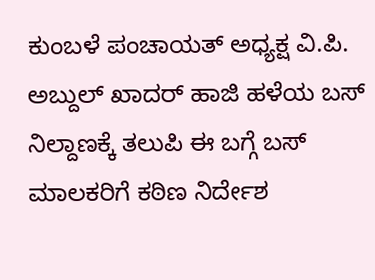ಕುಂಬಳೆ ಪಂಚಾಯತ್ ಅಧ್ಯಕ್ಷ ವಿ.ಪಿ. ಅಬ್ದುಲ್ ಖಾದರ್ ಹಾಜಿ ಹಳೆಯ ಬಸ್ ನಿಲ್ದಾಣಕ್ಕೆ ತಲುಪಿ ಈ ಬಗ್ಗೆ ಬಸ್ ಮಾಲಕರಿಗೆ ಕಠಿಣ ನಿರ್ದೇಶ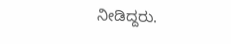ನೀಡಿದ್ದರು.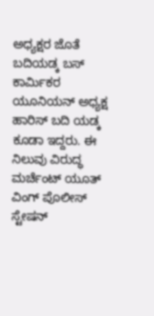ಅಧ್ಯಕ್ಷರ ಜೊತೆ ಬದಿಯಡ್ಕ ಬಸ್ ಕಾರ್ಮಿಕರ ಯೂನಿಯನ್ ಅಧ್ಯಕ್ಷ ಹಾರಿಸ್ ಬದಿ ಯಡ್ಕ ಕೂಡಾ ಇದ್ದರು. ಈ ನಿಲುವು ವಿರುದ್ಧ ಮರ್ಚೆಂಟ್ ಯೂತ್ ವಿಂಗ್ ಪೊಲೀಸ್ ಸ್ಟೇಷನ್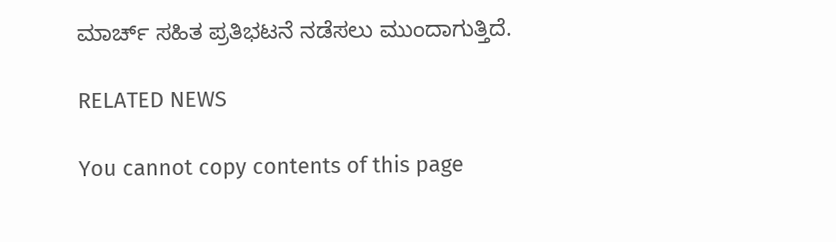ಮಾರ್ಚ್ ಸಹಿತ ಪ್ರತಿಭಟನೆ ನಡೆಸಲು ಮುಂದಾಗುತ್ತಿದೆ.

RELATED NEWS

You cannot copy contents of this page